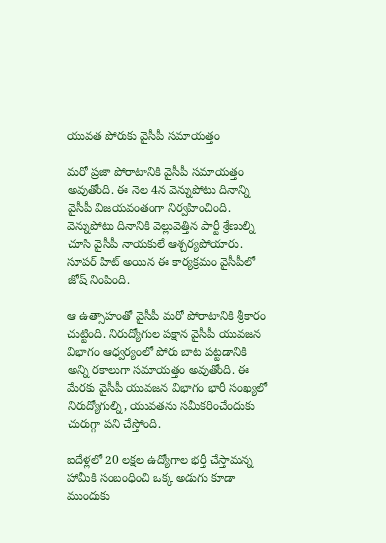యువ‌త పోరుకు వైసీపీ స‌మాయ‌త్తం

మ‌రో ప్ర‌జా పోరాటానికి వైసీపీ స‌మాయ‌త్తం అవుతోంది. ఈ నెల 4న వెన్నుపోటు దినాన్ని వైసీపీ విజ‌య‌వంతంగా నిర్వ‌హించింది. వెన్నుపోటు దినానికి వెల్లువెత్తిన పార్టీ శ్రేణుల్ని చూసి వైసీపీ నాయ‌కులే ఆశ్చ‌ర్య‌పోయారు. సూప‌ర్ హిట్ అయిన ఈ కార్య‌క్ర‌మం వైసీపీలో జోష్ నింపింది.

ఆ ఉత్సాహంతో వైసీపీ మ‌రో పోరాటానికి శ్రీ‌కారం చుట్టింది. నిరుద్యోగుల ప‌క్షాన వైసీపీ యువ‌జ‌న విభాగం ఆధ్వ‌ర్యంలో పోరు బాట ప‌ట్ట‌డానికి అన్ని ర‌కాలుగా స‌మాయ‌త్తం అవుతోంది. ఈ మేర‌కు వైసీపీ యువ‌జ‌న విభాగం భారీ సంఖ్య‌లో నిరుద్యోగుల్ని, యువ‌త‌ను స‌మీక‌రించేందుకు చురుగ్గా ప‌ని చేస్తోంది.

ఐదేళ్ల‌లో 20 ల‌క్ష‌ల ఉద్యోగాల భ‌ర్తీ చేస్తామ‌న్న హామీకి సంబంధించి ఒక్క అడుగు కూడా ముందుకు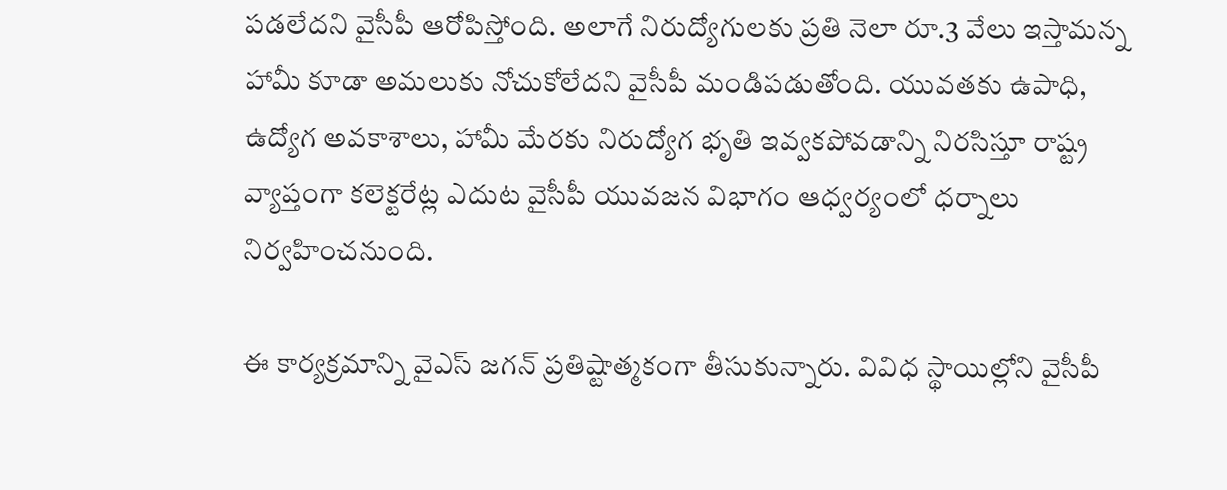ప‌డ‌లేద‌ని వైసీపీ ఆరోపిస్తోంది. అలాగే నిరుద్యోగుల‌కు ప్ర‌తి నెలా రూ.3 వేలు ఇస్తామ‌న్న హామీ కూడా అమ‌లుకు నోచుకోలేద‌ని వైసీపీ మండిప‌డుతోంది. యువ‌త‌కు ఉపాధి, ఉద్యోగ అవ‌కాశాలు, హామీ మేర‌కు నిరుద్యోగ భృతి ఇవ్వ‌క‌పోవ‌డాన్ని నిర‌సిస్తూ రాష్ట్ర వ్యాప్తంగా క‌లెక్ట‌రేట్ల ఎదుట వైసీపీ యువ‌జ‌న విభాగం ఆధ్వ‌ర్యంలో ధ‌ర్నాలు నిర్వ‌హించ‌నుంది.

ఈ కార్య‌క్ర‌మాన్ని వైఎస్ జ‌గ‌న్ ప్ర‌తిష్టాత్మ‌కంగా తీసుకున్నారు. వివిధ స్థాయిల్లోని వైసీపీ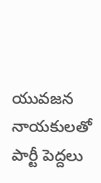యువ‌జన నాయ‌కుల‌తో పార్టీ పెద్ద‌లు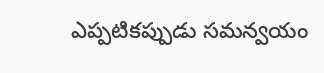ఎప్ప‌టిక‌ప్పుడు స‌మ‌న్వయం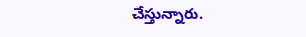చేస్తున్నారు.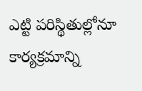ఎట్టి ప‌రిస్థితుల్లోనూ కార్య‌క్ర‌మాన్ని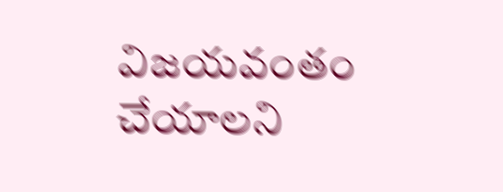విజ‌య‌వంతం చేయాల‌ని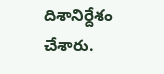దిశానిర్దేశం చేశారు.